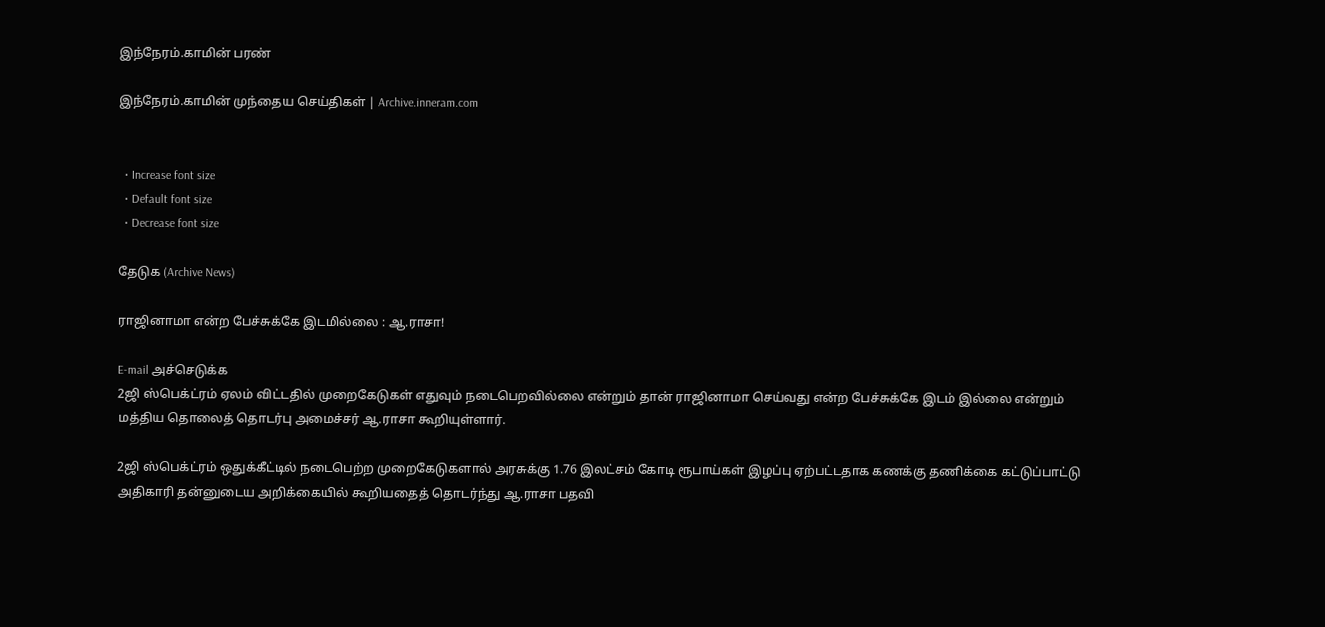இந்நேரம்.காமின் பரண்

இந்நேரம்.காமின் முந்தைய செய்திகள் | Archive.inneram.com


  • Increase font size
  • Default font size
  • Decrease font size

தேடுக (Archive News)

ராஜினாமா என்ற பேச்சுக்கே இடமில்லை : ஆ.ராசா!

E-mail அச்செடுக்க
2ஜி ஸ்பெக்ட்ரம் ஏலம் விட்டதில் முறைகேடுகள் எதுவும் நடைபெறவில்லை என்றும் தான் ராஜினாமா செய்வது என்ற பேச்சுக்கே இடம் இல்லை என்றும் மத்திய தொலைத் தொடர்பு அமைச்சர் ஆ.ராசா கூறியுள்ளார்.

2ஜி ஸ்பெக்ட்ரம் ஒதுக்கீட்டில் நடைபெற்ற முறைகேடுகளால் அரசுக்கு 1.76 இலட்சம் கோடி ரூபாய்கள் இழப்பு ஏற்பட்டதாக கணக்கு தணிக்கை கட்டுப்பாட்டு அதிகாரி தன்னுடைய அறிக்கையில் கூறியதைத் தொடர்ந்து ஆ.ராசா பதவி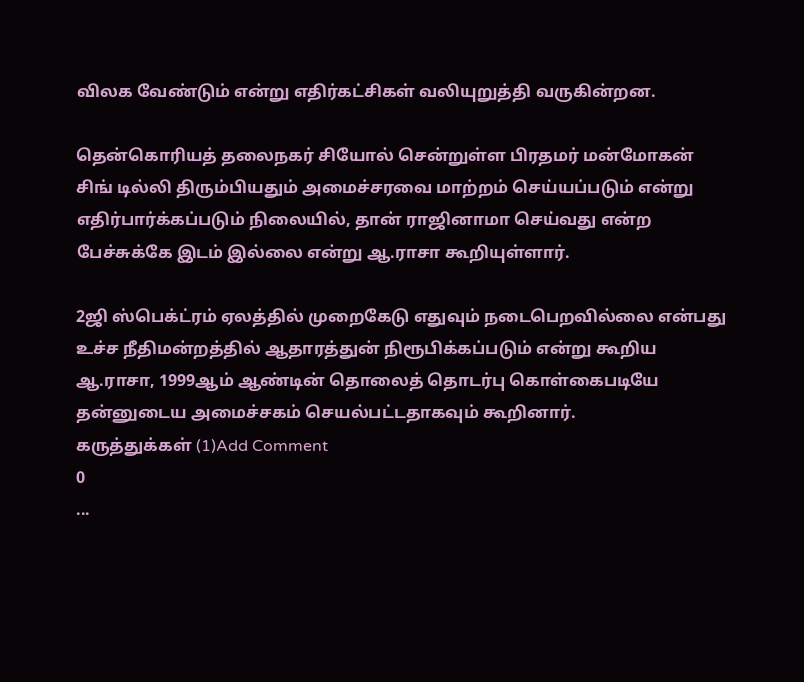விலக வேண்டும் என்று எதிர்கட்சிகள் வலியுறுத்தி வருகின்றன.

தென்கொரியத் தலைநகர் சியோல் சென்றுள்ள பிரதமர் மன்மோகன் சிங் டில்லி திரும்பியதும் அமைச்சரவை மாற்றம் செய்யப்படும் என்று எதிர்பார்க்கப்படும் நிலையில், தான் ராஜினாமா செய்வது என்ற பேச்சுக்கே இடம் இல்லை என்று ஆ.ராசா கூறியுள்ளார்.

2ஜி ஸ்பெக்ட்ரம் ஏலத்தில் முறைகேடு எதுவும் நடைபெறவில்லை என்பது உச்ச நீதிமன்றத்தில் ஆதாரத்துன் நிரூபிக்கப்படும் என்று கூறிய ஆ.ராசா, 1999ஆம் ஆண்டின் தொலைத் தொடர்பு கொள்கைபடியே தன்னுடைய அமைச்சகம் செயல்பட்டதாகவும் கூறினார்.
கருத்துக்கள் (1)Add Comment
0
...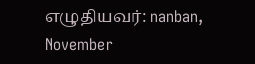எழுதியவர்: nanban, November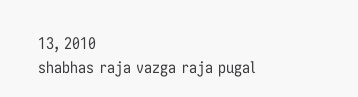13, 2010
shabhas raja vazga raja pugal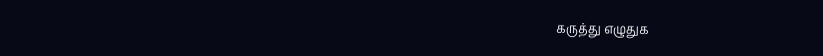கருத்து எழுதுக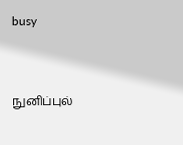busy


நுனிப்புல்